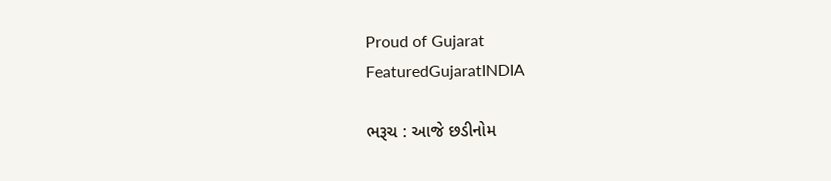Proud of Gujarat
FeaturedGujaratINDIA

ભરૂચ : આજે છડીનોમ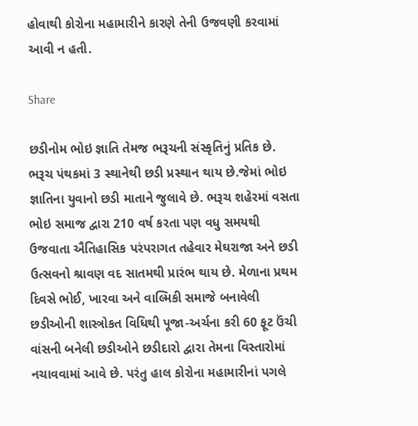હોવાથી કોરોના મહામારીને કારણે તેની ઉજવણી કરવામાં આવી ન હતી.

Share

છડીનોમ ભોઇ જ્ઞાતિ તેમજ ભરૂચની સંસ્કૃતિનું પ્રતિક છે. ભરૂચ પંથકમાં 3 સ્થાનેથી છડી પ્રસ્થાન થાય છે.જેમાં ભોઇ જ્ઞાતિના યુવાનો છડી માતાને જુલાવે છે. ભરૂચ શહેરમાં વસતા ભોઇ સમાજ દ્વારા 210 વર્ષ કરતા પણ વધુ સમયથી ઉજવાતા ઐતિહાસિક પરંપરાગત તહેવાર મેઘરાજા અને છડી ઉત્સવનો શ્રાવણ વદ સાતમથી પ્રારંભ થાય છે. મેળાના પ્રથમ દિવસે ભોઈ, ખારવા અને વાલ્મિકી સમાજે બનાવેલી છડીઓની શાસ્ત્રોકત વિધિથી પૂજા-અર્ચના કરી 60 ફૂટ ઉંચી વાંસની બનેલી છડીઓને છડીદારો દ્વારા તેમના વિસ્તારોમાં નચાવવામાં આવે છે. પરંતુ હાલ કોરોના મહામારીનાં પગલે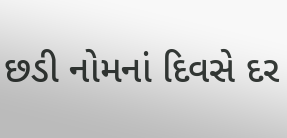છડી નોમનાં દિવસે દર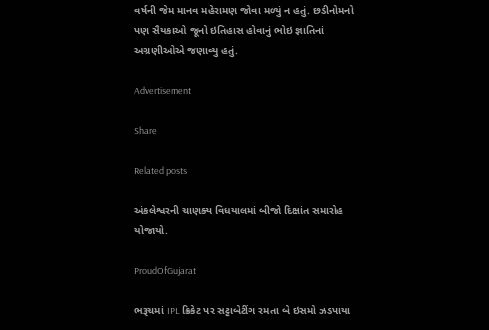વર્ષની જેમ માનવ મહેરામણ જોવા મળ્યું ન હતું. છડીનોમનો પણ સૈયકાઓ જૂનો ઇતિહાસ હોવાનું ભોઇ જ્ઞાતિનાં અગ્રણીઓએ જણાવ્યુ હતું.

Advertisement

Share

Related posts

અંકલેશ્વરની ચાણક્ય વિધયાલમાં બીજો દિક્ષાંત સમારોહ યોજાયો.

ProudOfGujarat

ભરૂચમાં IPL ક્રિકેટ પર સટ્ટાબેટીંગ રમતા બે ઇસમો ઝડપાયા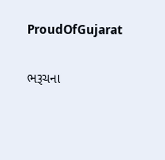ProudOfGujarat

ભરૂચના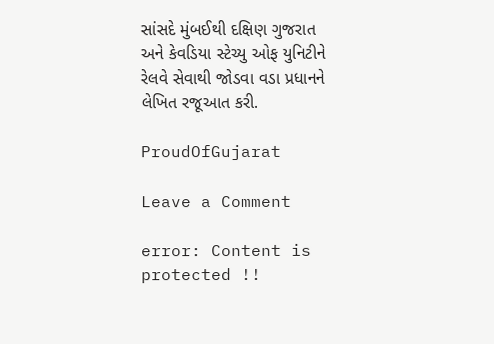સાંસદે મુંબઈથી દક્ષિણ ગુજરાત અને કેવડિયા સ્ટેચ્યુ ઓફ યુનિટીને રેલવે સેવાથી જોડવા વડા પ્રધાનને લેખિત રજૂઆત કરી.

ProudOfGujarat

Leave a Comment

error: Content is protected !!